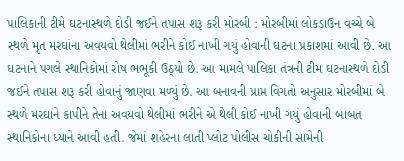પાલિકાની ટીમે ઘટનાસ્થળે દોડી જઈને તપાસ શરૂ કરી મોરબી : મોરબીમાં લોકડાઉન વચ્ચે બે સ્થળે મૃત મરઘાંના અવયવો થેલીમાં ભરીને કોઈ નાખી ગયું હોવાની ઘટના પ્રકાશમાં આવી છે. આ ઘટનાને પગલે સ્થાનિકોમાં રોષ ભભૂકી ઉઠ્યો છે. આ મામલે પાલિકા તંત્રની ટીમ ઘટનાસ્થળે દોડી જઈને તપાસ શરૂ કરી હોવાનું જાણવા મળ્યું છે. આ બનાવની પ્રાપ્ત વિગતો અનુસાર મોરબીમાં બે સ્થળે મરઘાંને કાપીને તેના અવયવો થેલીમાં ભરીને એ થેલી કોઈ નાખી ગયું હોવાની બાબત સ્થાનિકોના ધ્યાને આવી હતી. જેમાં શહેરના લાતી પ્લોટ પોલીસ ચોકીની સામેની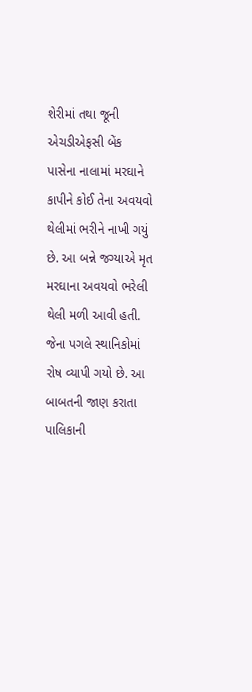શેરીમાં તથા જૂની એચડીએફસી બેંક પાસેના નાલામાં મરઘાને કાપીને કોઈ તેના અવયવો થેલીમાં ભરીને નાખી ગયું છે. આ બન્ને જગ્યાએ મૃત મરઘાના અવયવો ભરેલી થેલી મળી આવી હતી. જેના પગલે સ્થાનિકોમાં રોષ વ્યાપી ગયો છે. આ બાબતની જાણ કરાતા પાલિકાની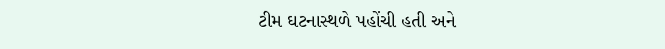ટીમ ઘટનાસ્થળે પહોંચી હતી અને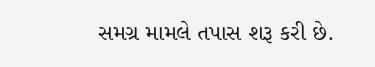સમગ્ર મામલે તપાસ શરૂ કરી છે.